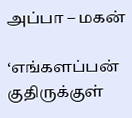அப்பா – மகன்

‘எங்களப்பன் குதிருக்குள்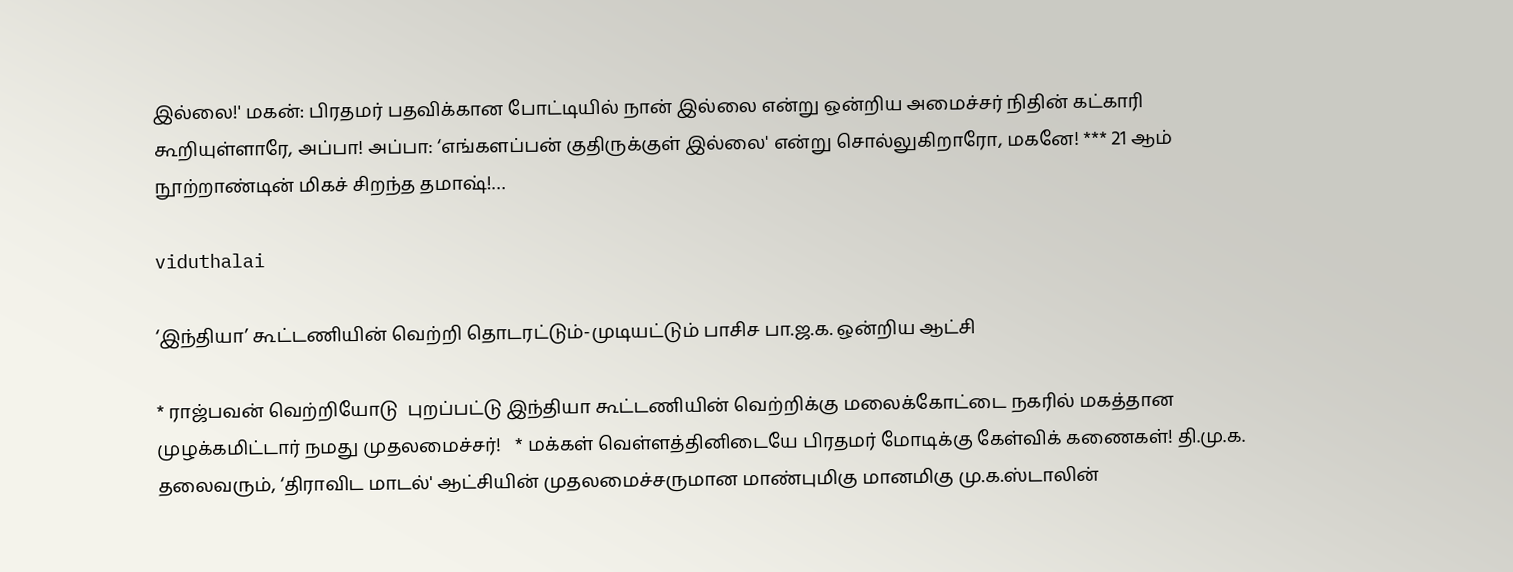இல்லை!' மகன்: பிரதமர் பதவிக்கான போட்டியில் நான் இல்லை என்று ஒன்றிய அமைச்சர் நிதின் கட்காரி கூறியுள்ளாரே, அப்பா! அப்பா: ‘எங்களப்பன் குதிருக்குள் இல்லை' என்று சொல்லுகிறாரோ, மகனே! *** 21 ஆம் நூற்றாண்டின் மிகச் சிறந்த தமாஷ்!…

viduthalai

‘இந்தியா’ கூட்டணியின் வெற்றி தொடரட்டும்-முடியட்டும் பாசிச பா.ஜ.க. ஒன்றிய ஆட்சி

* ராஜ்பவன் வெற்றியோடு  புறப்பட்டு இந்தியா கூட்டணியின் வெற்றிக்கு மலைக்கோட்டை நகரில் மகத்தான முழக்கமிட்டார் நமது முதலமைச்சர்!   * மக்கள் வெள்ளத்தினிடையே பிரதமர் மோடிக்கு கேள்விக் கணைகள்! தி.மு.க. தலைவரும், ‘திராவிட மாடல்' ஆட்சியின் முதலமைச்சருமான மாண்புமிகு மானமிகு மு.க.ஸ்டாலின்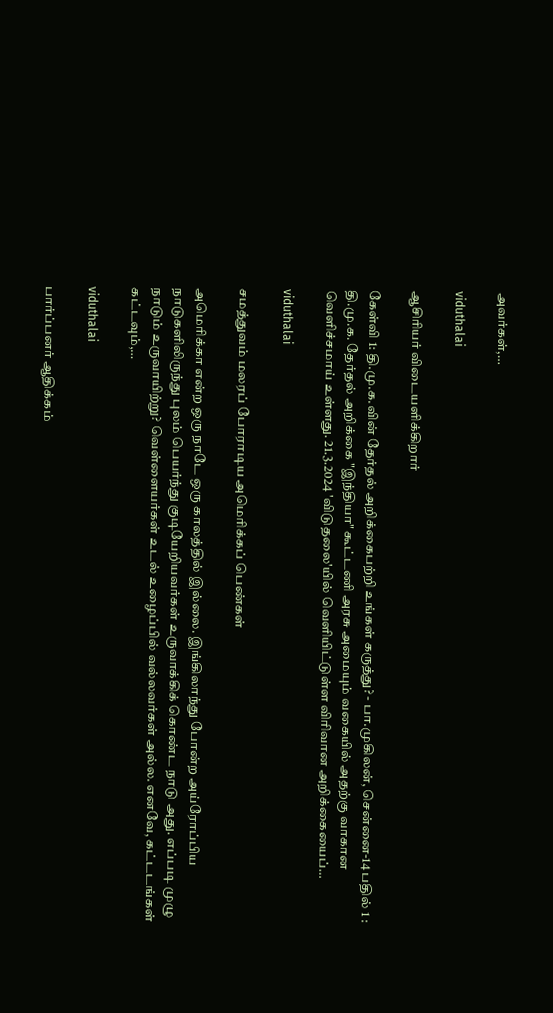அவர்கள்,…

viduthalai

ஆசிரியர் விடையளிக்கிறார்

கேள்வி 1: தி.மு.க.வின் தேர்தல் அறிக்கைபற்றி உங்கள் கருத்து? - பா.முகிலன், சென்னை-14 பதில் 1 : தி.மு.க. தேர்தல் அறிக்கை "இந்தியா" கூட்டணி அரசு அமையும் வகையில் அதற்கு வாகான வெளிச்சமாய் உள்ளது. 21.3.2024 'விடுதலை'யில் வெளியிட்டுள்ள விரிவான அறிக்கையைப்…

viduthalai

சமத்துவம் மலரப் போராடிய அமெரிக்கப் பெண்கள்

அமெரிக்கா என்ற ஒரு நாடே ஒரு காலத்தில் இல்லை. இங்கிலாந்து போன்ற அய்ரோப்பிய நாடுகளிலிருந்து புலம் பெயர்ந்து குடியேறியவர்கள் உருவாக்கிக் கொண்ட நாடு அது. எப்படி முழு நாடும் உருவாயிற்று? வெள்ளையர்கள் உடல் உழைப்பில் வல்லவர்கள் அல்ல. எனவே, கட்டடங்கள் கட்டவும்,…

viduthalai

பார்ப்பனர் ஆதிக்கம்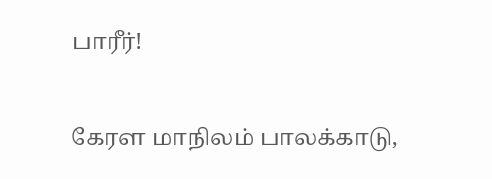பாரீர்!

கேரள மாநிலம் பாலக்காடு,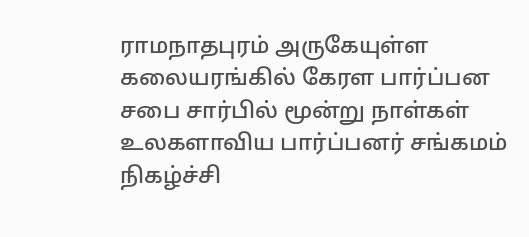ராமநாதபுரம் அருகேயுள்ள கலையரங்கில் கேரள பார்ப்பன சபை சார்பில் மூன்று நாள்கள் உலகளாவிய பார்ப்பனர் சங்கமம் நிகழ்ச்சி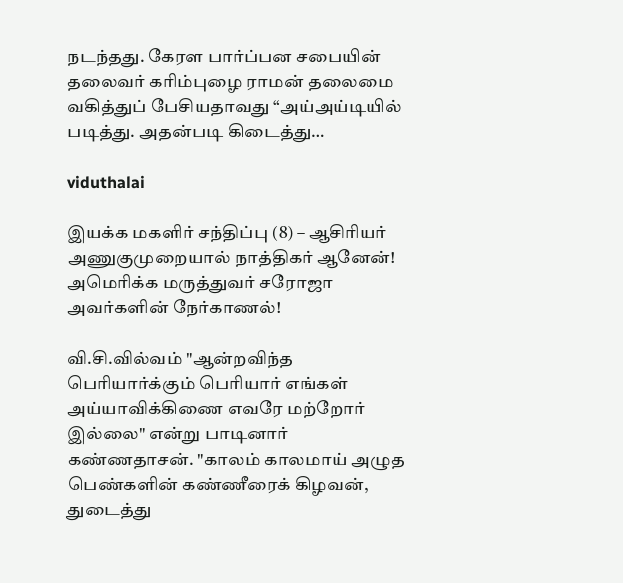நடந்தது. கேரள பார்ப்பன சபையின் தலைவர் கரிம்புழை ராமன் தலைமை வகித்துப் பேசியதாவது “அய்அய்டியில் படித்து. அதன்படி கிடைத்து…

viduthalai

இயக்க மகளிர் சந்திப்பு (8) – ஆசிரியர் அணுகுமுறையால் நாத்திகர் ஆனேன்! அமெரிக்க மருத்துவர் சரோஜா அவர்களின் நேர்காணல்!

வி.சி.வில்வம் "ஆன்றவிந்த பெரியார்க்கும் பெரியார் எங்கள் அய்யாவிக்கிணை எவரே மற்றோர் இல்லை" என்று பாடினார் கண்ணதாசன். "காலம் காலமாய் அழுத பெண்களின் கண்ணீரைக் கிழவன், துடைத்து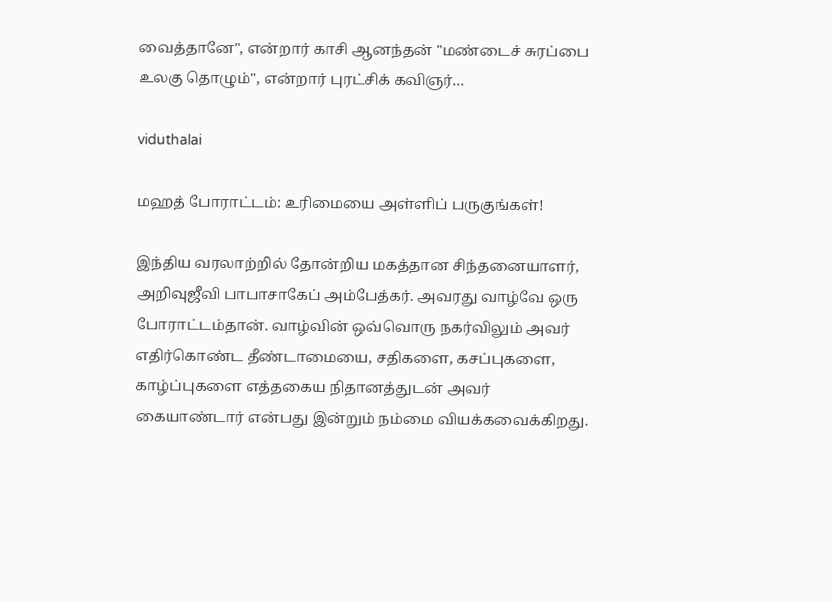வைத்தானே", என்றார் காசி ஆனந்தன் "மண்டைச் சுரப்பை உலகு தொழும்", என்றார் புரட்சிக் கவிஞர்…

viduthalai

மஹத் போராட்டம்: உரிமையை அள்ளிப் பருகுங்கள்!

இந்திய வரலாற்றில் தோன்றிய மகத்தான சிந்தனையாளர், அறிவுஜீவி பாபாசாகேப் அம்பேத்கர். அவரது வாழ்வே ஒரு போராட்டம்தான். வாழ்வின் ஒவ்வொரு நகர்விலும் அவர் எதிர்கொண்ட தீண்டாமையை, சதிகளை, கசப்புகளை, காழ்ப்புகளை எத்தகைய நிதானத்துடன் அவர் கையாண்டார் என்பது இன்றும் நம்மை வியக்கவைக்கிறது.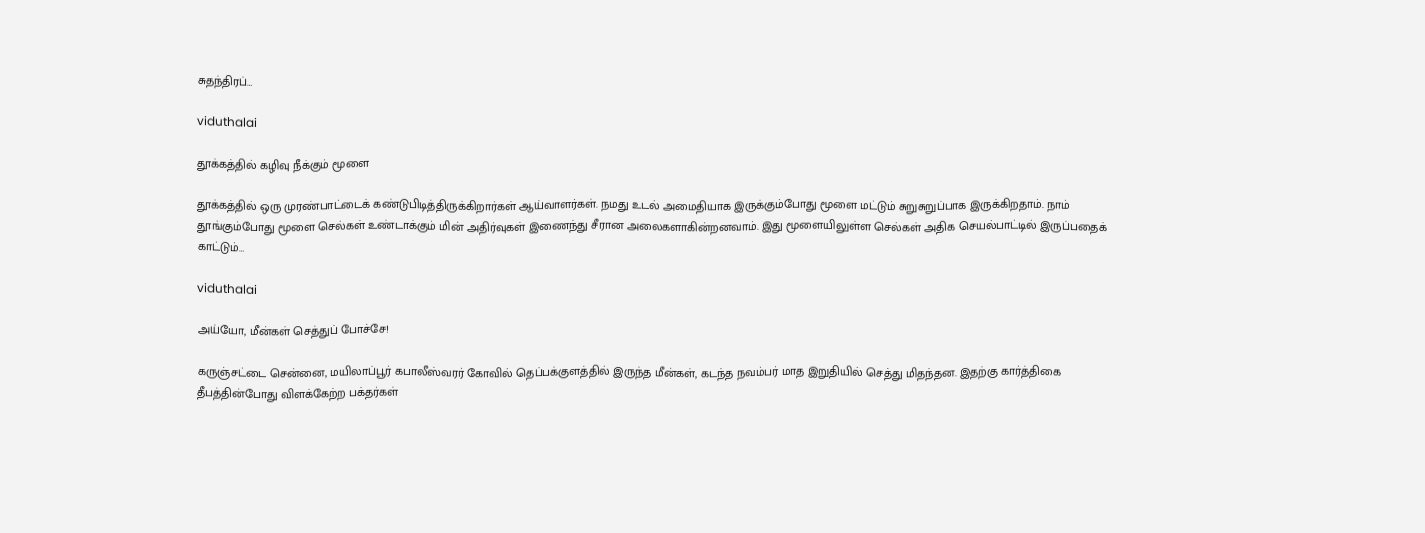சுதந்திரப்…

viduthalai

தூக்கத்தில் கழிவு நீக்கும் மூளை

தூக்கத்தில் ஒரு முரண்பாட்டைக் கண்டுபிடித்திருக்கிறார்கள் ஆய்வாளர்கள். நமது உடல் அமைதியாக இருக்கும்போது மூளை மட்டும் சுறுசுறுப்பாக இருக்கிறதாம். நாம் தூங்கும்போது மூளை செல்கள் உண்டாக்கும் மின் அதிர்வுகள் இணைந்து சீரான அலைகளாகின்றனவாம். இது மூளையிலுள்ள செல்கள் அதிக செயல்பாட்டில் இருப்பதைக் காட்டும்…

viduthalai

அய்யோ, மீன்கள் செத்துப் போச்சே!

கருஞ்சட்டை சென்னை, மயிலாப்பூர் கபாலீஸ்வரர் கோவில் தெப்பக்குளத்தில் இருந்த மீன்கள், கடந்த நவம்பர் மாத இறுதியில் செத்து மிதந்தன. இதற்கு கார்த்திகை தீபத்தின்போது விளக்கேற்ற பக்தர்கள்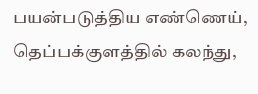பயன்படுத்திய எண்ணெய், தெப்பக்குளத்தில் கலந்து,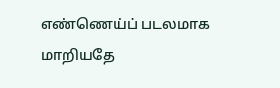எண்ணெய்ப் படலமாக மாறியதே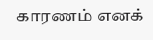காரணம் எனக்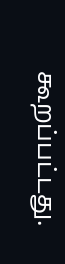கூறப்பட்டது.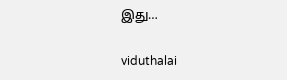இது…

viduthalai